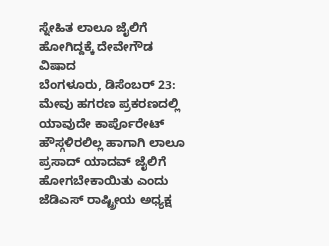ಸ್ನೇಹಿತ ಲಾಲೂ ಜೈಲಿಗೆ ಹೋಗಿದ್ದಕ್ಕೆ ದೇವೇಗೌಡ ವಿಷಾದ
ಬೆಂಗಳೂರು, ಡಿಸೆಂಬರ್ 23: ಮೇವು ಹಗರಣ ಪ್ರಕರಣದಲ್ಲಿ ಯಾವುದೇ ಕಾರ್ಪೊರೇಟ್ ಹೌಸ್ಗಳಿರಲಿಲ್ಲ ಹಾಗಾಗಿ ಲಾಲೂ ಪ್ರಸಾದ್ ಯಾದವ್ ಜೈಲಿಗೆ ಹೋಗಬೇಕಾಯಿತು ಎಂದು ಜೆಡಿಎಸ್ ರಾಷ್ಟ್ರೀಯ ಅಧ್ಯಕ್ಷ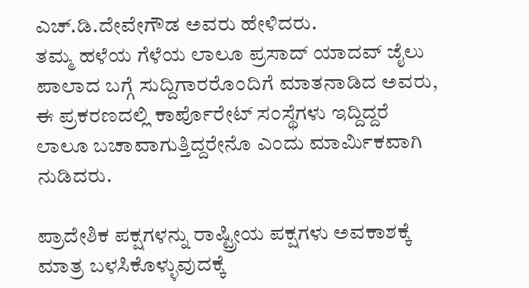ಎಚ್.ಡಿ.ದೇವೇಗೌಡ ಅವರು ಹೇಳಿದರು.
ತಮ್ಮ ಹಳೆಯ ಗೆಳೆಯ ಲಾಲೂ ಪ್ರಸಾದ್ ಯಾದವ್ ಜೈಲು ಪಾಲಾದ ಬಗ್ಗೆ ಸುದ್ದಿಗಾರರೊಂದಿಗೆ ಮಾತನಾಡಿದ ಅವರು, ಈ ಪ್ರಕರಣದಲ್ಲಿ ಕಾರ್ಪೊರೇಟ್ ಸಂಸ್ಥೆಗಳು ಇದ್ದಿದ್ದರೆ ಲಾಲೂ ಬಚಾವಾಗುತ್ತಿದ್ದರೇನೊ ಎಂದು ಮಾರ್ಮಿಕವಾಗಿ ನುಡಿದರು.

ಪ್ರಾದೇಶಿಕ ಪಕ್ಷಗಳನ್ನು ರಾಷ್ಟ್ರೀಯ ಪಕ್ಷಗಳು ಅವಕಾಶಕ್ಕೆ ಮಾತ್ರ ಬಳಸಿಕೊಳ್ಳುವುದಕ್ಕೆ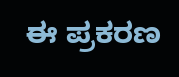ಈ ಪ್ರಕರಣ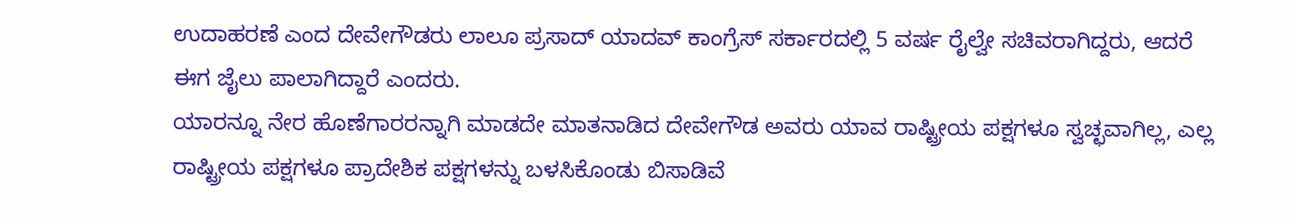ಉದಾಹರಣೆ ಎಂದ ದೇವೇಗೌಡರು ಲಾಲೂ ಪ್ರಸಾದ್ ಯಾದವ್ ಕಾಂಗ್ರೆಸ್ ಸರ್ಕಾರದಲ್ಲಿ 5 ವರ್ಷ ರೈಲ್ವೇ ಸಚಿವರಾಗಿದ್ದರು, ಆದರೆ ಈಗ ಜೈಲು ಪಾಲಾಗಿದ್ದಾರೆ ಎಂದರು.
ಯಾರನ್ನೂ ನೇರ ಹೊಣೆಗಾರರನ್ನಾಗಿ ಮಾಡದೇ ಮಾತನಾಡಿದ ದೇವೇಗೌಡ ಅವರು ಯಾವ ರಾಷ್ಟ್ರೀಯ ಪಕ್ಷಗಳೂ ಸ್ವಚ್ಛವಾಗಿಲ್ಲ, ಎಲ್ಲ ರಾಷ್ಟ್ರೀಯ ಪಕ್ಷಗಳೂ ಪ್ರಾದೇಶಿಕ ಪಕ್ಷಗಳನ್ನು ಬಳಸಿಕೊಂಡು ಬಿಸಾಡಿವೆ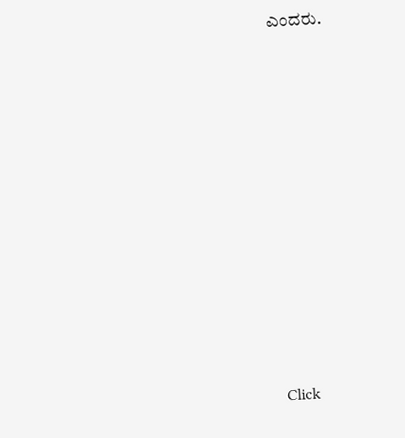ಎಂದರು.












Click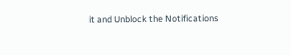it and Unblock the Notifications